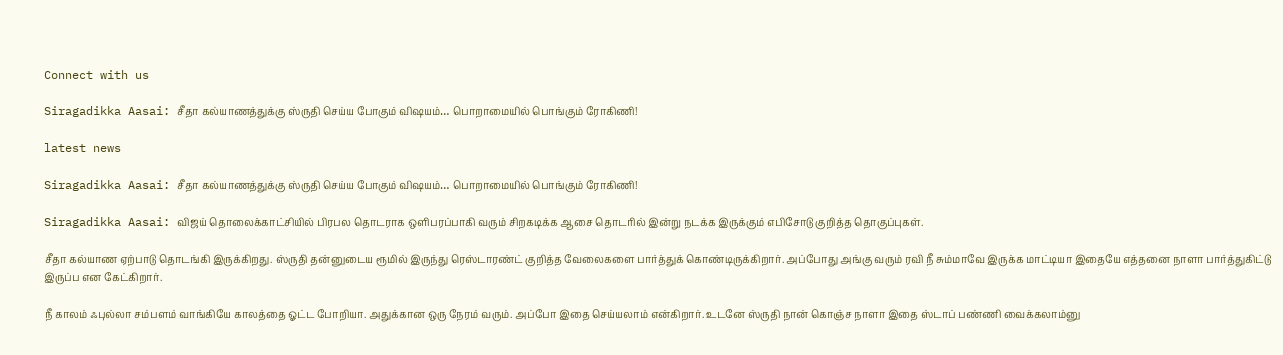Connect with us

Siragadikka Aasai: சீதா கல்யாணத்துக்கு ஸ்ருதி செய்ய போகும் விஷயம்… பொறாமையில் பொங்கும் ரோகிணி!

latest news

Siragadikka Aasai: சீதா கல்யாணத்துக்கு ஸ்ருதி செய்ய போகும் விஷயம்… பொறாமையில் பொங்கும் ரோகிணி!

Siragadikka Aasai: விஜய் தொலைக்காட்சியில் பிரபல தொடராக ஒளிபரப்பாகி வரும் சிறகடிக்க ஆசை தொடரில் இன்று நடக்க இருக்கும் எபிசோடு குறித்த தொகுப்புகள்.

சீதா கல்யாண ஏற்பாடு தொடங்கி இருக்கிறது. ஸ்ருதி தன்னுடைய ரூமில் இருந்து ரெஸ்டாரண்ட் குறித்த வேலைகளை பார்த்துக் கொண்டிருக்கிறார். அப்போது அங்கு வரும் ரவி நீ சும்மாவே இருக்க மாட்டியா இதையே எத்தனை நாளா பார்த்துகிட்டு இருப்ப என கேட்கிறார்.

நீ காலம் ஃபுல்லா சம்பளம் வாங்கியே காலத்தை ஓட்ட போறியா. அதுக்கான ஒரு நேரம் வரும். அப்போ இதை செய்யலாம் என்கிறார். உடனே ஸ்ருதி நான் கொஞ்ச நாளா இதை ஸ்டாப் பண்ணி வைக்கலாம்னு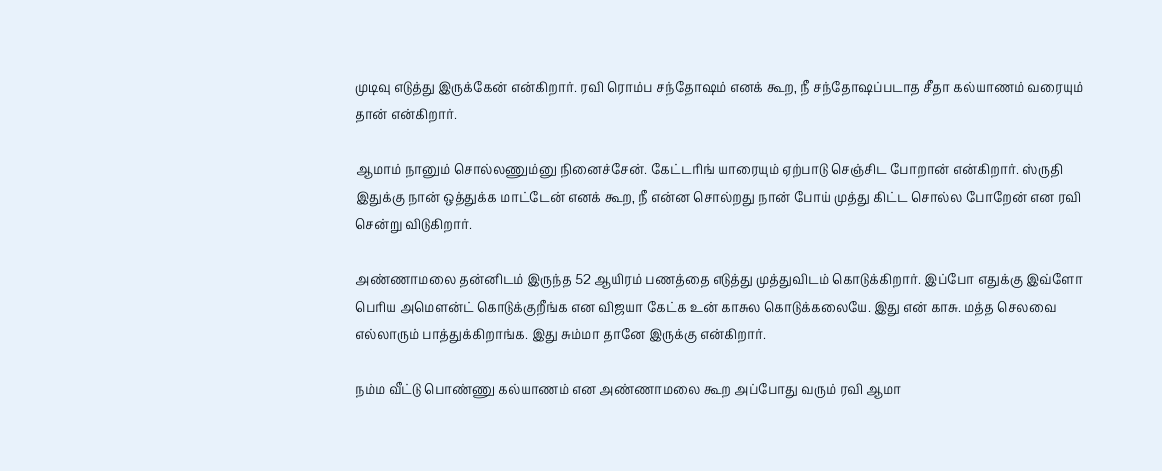முடிவு எடுத்து இருக்கேன் என்கிறார். ரவி ரொம்ப சந்தோஷம் எனக் கூற, நீ சந்தோஷப்படாத சீதா கல்யாணம் வரையும் தான் என்கிறார்.

ஆமாம் நானும் சொல்லணும்னு நினைச்சேன். கேட்டரிங் யாரையும் ஏற்பாடு செஞ்சிட போறான் என்கிறார். ஸ்ருதி இதுக்கு நான் ஒத்துக்க மாட்டேன் எனக் கூற, நீ என்ன சொல்றது நான் போய் முத்து கிட்ட சொல்ல போறேன் என ரவி சென்று விடுகிறார்.

அண்ணாமலை தன்னிடம் இருந்த 52 ஆயிரம் பணத்தை எடுத்து முத்துவிடம் கொடுக்கிறார். இப்போ எதுக்கு இவ்ளோ பெரிய அமௌன்ட் கொடுக்குறீங்க என விஜயா கேட்க உன் காசுல கொடுக்கலையே. இது என் காசு. மத்த செலவை எல்லாரும் பாத்துக்கிறாங்க. இது சும்மா தானே இருக்கு என்கிறார்.

நம்ம வீட்டு பொண்ணு கல்யாணம் என அண்ணாமலை கூற அப்போது வரும் ரவி ஆமா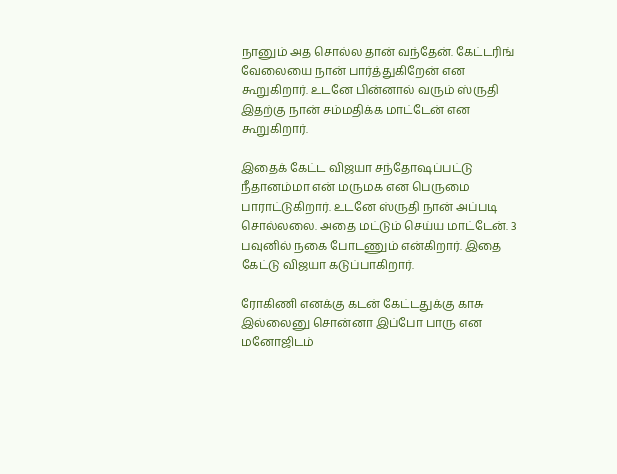நானும் அத சொல்ல தான் வந்தேன். கேட்டரிங் வேலையை நான் பார்த்துகிறேன் என கூறுகிறார். உடனே பின்னால் வரும் ஸ்ருதி இதற்கு நான் சம்மதிக்க மாட்டேன் என கூறுகிறார்.

இதைக் கேட்ட விஜயா சந்தோஷப்பட்டு நீதானம்மா என் மருமக என பெருமை பாராட்டுகிறார். உடனே ஸ்ருதி நான் அப்படி சொல்லலை. அதை மட்டும் செய்ய மாட்டேன். 3 பவுனில் நகை போடணும் என்கிறார். இதை கேட்டு விஜயா கடுப்பாகிறார்.

ரோகிணி எனக்கு கடன் கேட்டதுக்கு காசு இல்லைனு சொன்னா இப்போ பாரு என மனோஜிடம்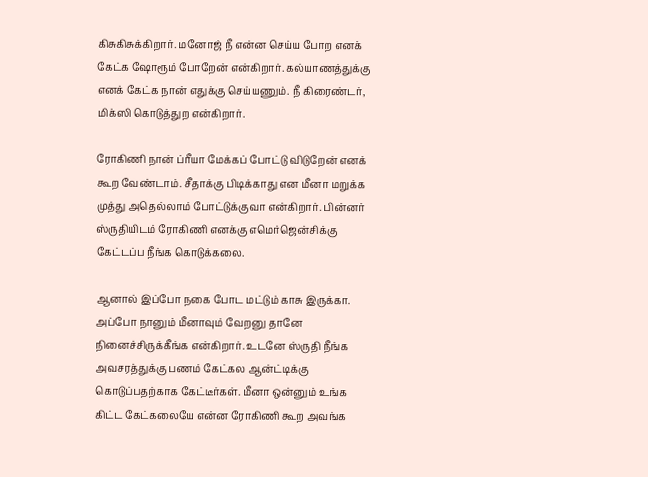கிசுகிசுக்கிறார். மனோஜ் நீ என்ன செய்ய போற எனக் கேட்க ஷோரூம் போறேன் என்கிறார். கல்யாணத்துக்கு எனக் கேட்க நான் எதுக்கு செய்யணும். நீ கிரைண்டர், மிக்ஸி கொடுத்துற என்கிறார்.

ரோகிணி நான் ப்ரீயா மேக்கப் போட்டு விடுறேன் எனக் கூற வேண்டாம். சீதாக்கு பிடிக்காது என மீனா மறுக்க முத்து அதெல்லாம் போட்டுக்குவா என்கிறார். பின்னர் ஸ்ருதியிடம் ரோகிணி எனக்கு எமெர்ஜென்சிக்கு கேட்டப்ப நீங்க கொடுக்கலை.

ஆனால் இப்போ நகை போட மட்டும் காசு இருக்கா. அப்போ நானும் மீனாவும் வேறனு தானே நினைச்சிருக்கீங்க என்கிறார். உடனே ஸ்ருதி நீங்க அவசரத்துக்கு பணம் கேட்கல ஆன்ட்டிக்கு கொடுப்பதற்காக கேட்டீர்கள். மீனா ஒன்னும் உங்க கிட்ட கேட்கலையே என்ன ரோகிணி கூற அவங்க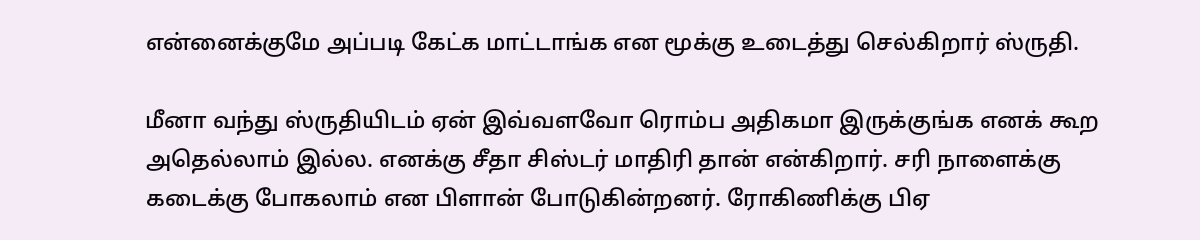என்னைக்குமே அப்படி கேட்க மாட்டாங்க என மூக்கு உடைத்து செல்கிறார் ஸ்ருதி.

மீனா வந்து ஸ்ருதியிடம் ஏன் இவ்வளவோ ரொம்ப அதிகமா இருக்குங்க எனக் கூற அதெல்லாம் இல்ல. எனக்கு சீதா சிஸ்டர் மாதிரி தான் என்கிறார். சரி நாளைக்கு கடைக்கு போகலாம் என பிளான் போடுகின்றனர். ரோகிணிக்கு பிஏ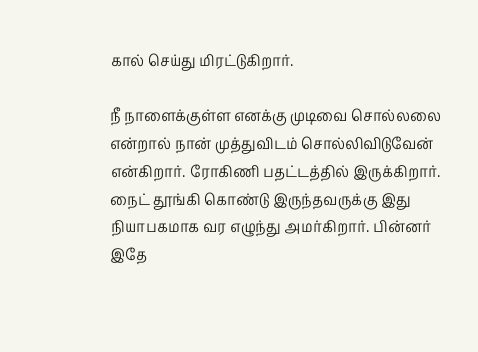கால் செய்து மிரட்டுகிறார்.

நீ நாளைக்குள்ள எனக்கு முடிவை சொல்லலை என்றால் நான் முத்துவிடம் சொல்லிவிடுவேன் என்கிறார். ரோகிணி பதட்டத்தில் இருக்கிறார். நைட் தூங்கி கொண்டு இருந்தவருக்கு இது நியாபகமாக வர எழுந்து அமர்கிறார். பின்னர் இதே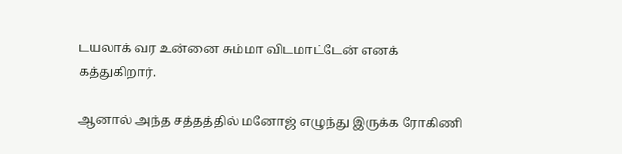டயலாக் வர உன்னை சும்மா விடமாட்டேன் எனக் கத்துகிறார்.

ஆனால் அந்த சத்தத்தில் மனோஜ் எழுந்து இருக்க ரோகிணி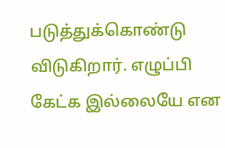படுத்துக்கொண்டு விடுகிறார். எழுப்பி கேட்க இல்லையே என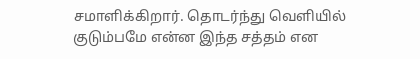சமாளிக்கிறார். தொடர்ந்து வெளியில் குடும்பமே என்ன இந்த சத்தம் என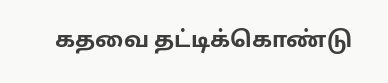கதவை தட்டிக்கொண்டு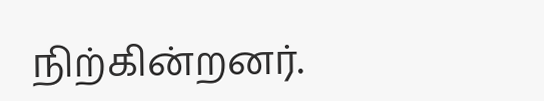நிற்கின்றனர்.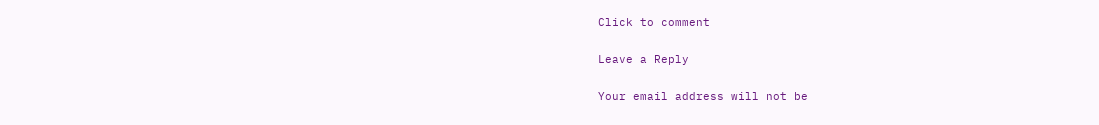Click to comment

Leave a Reply

Your email address will not be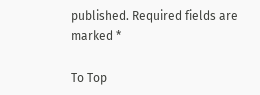published. Required fields are marked *

To Top